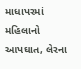માધાપરમાં મહિલાનો આપઘાત, લેરના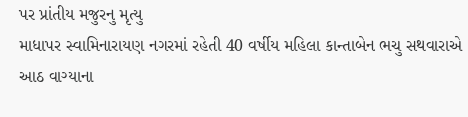પર પ્રાંતીય મજુરનુ મૃત્યુ
માધાપર સ્વામિનારાયણ નગરમાં રહેતી 40 વર્ષીય મહિલા કાન્તાબેન ભચુ સથવારાએ આઠ વાગ્યાના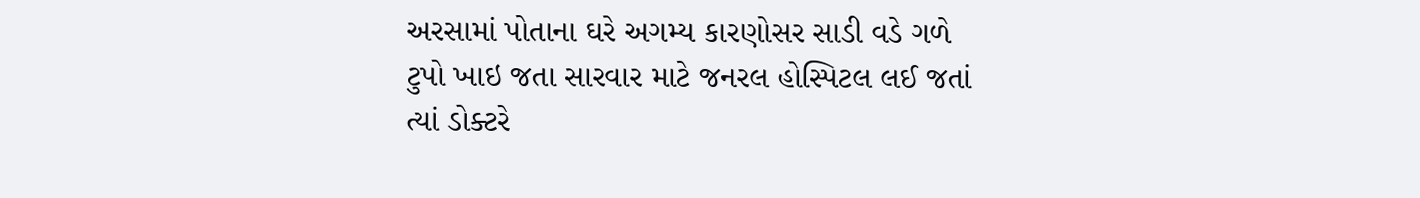અરસામાં પોતાના ઘરે અગમ્ય કારણોસર સાડી વડે ગળે ટુપો ખાઇ જતા સારવાર માટે જનરલ હોસ્પિટલ લઈ જતાં ત્યાં ડોક્ટરે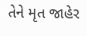તેને મૃત જાહેર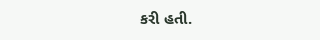કરી હતી.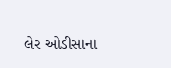લેર ઓડીસાના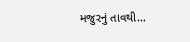મજુરનું તાવથી…